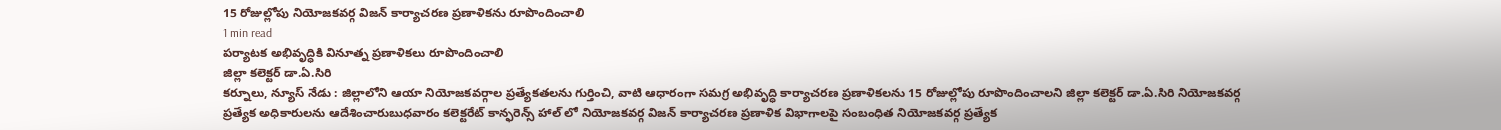15 రోజుల్లోపు నియోజకవర్గ విజన్ కార్యాచరణ ప్రణాళికను రూపొందించాలి
1 min read
పర్యాటక అభివృద్ధికి వినూత్న ప్రణాళికలు రూపొందించాలి
జిల్లా కలెక్టర్ డా.ఏ.సిరి
కర్నూలు, న్యూస్ నేడు : జిల్లాలోని ఆయా నియోజకవర్గాల ప్రత్యేకతలను గుర్తించి, వాటి ఆధారంగా సమగ్ర అభివృద్ధి కార్యాచరణ ప్రణాళికలను 15 రోజుల్లోపు రూపొందించాలని జిల్లా కలెక్టర్ డా.ఏ.సిరి నియోజకవర్గ ప్రత్యేక అధికారులను ఆదేశించారుబుధవారం కలెక్టరేట్ కాన్ఫరెన్స్ హాల్ లో నియోజకవర్గ విజన్ కార్యాచరణ ప్రణాళిక విభాగాలపై సంబంధిత నియోజకవర్గ ప్రత్యేక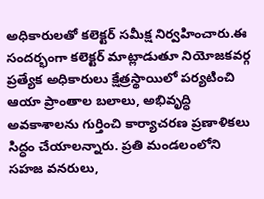అధికారులతో కలెక్టర్ సమీక్ష నిర్వహించారు.ఈ సందర్భంగా కలెక్టర్ మాట్లాడుతూ నియోజకవర్గ ప్రత్యేక అధికారులు క్షేత్రస్థాయిలో పర్యటించి ఆయా ప్రాంతాల బలాలు, అభివృద్ధి అవకాశాలను గుర్తించి కార్యాచరణ ప్రణాళికలు సిద్ధం చేయాలన్నారు. ప్రతి మండలంలోని సహజ వనరులు,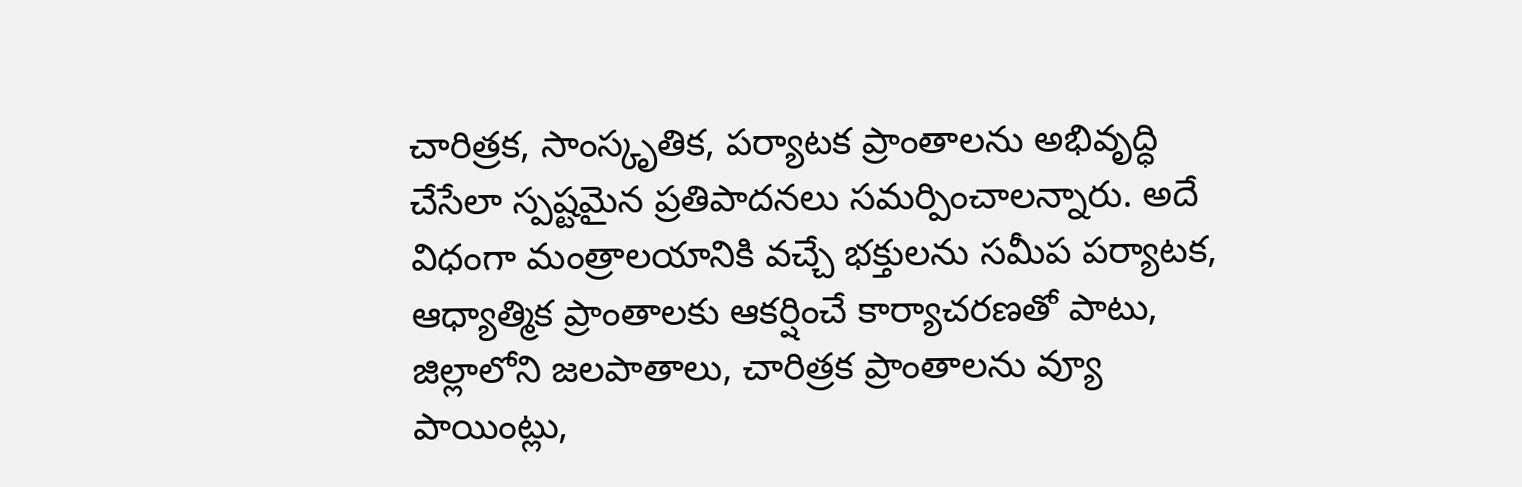చారిత్రక, సాంస్కృతిక, పర్యాటక ప్రాంతాలను అభివృద్ధి చేసేలా స్పష్టమైన ప్రతిపాదనలు సమర్పించాలన్నారు. అదే విధంగా మంత్రాలయానికి వచ్చే భక్తులను సమీప పర్యాటక, ఆధ్యాత్మిక ప్రాంతాలకు ఆకర్షించే కార్యాచరణతో పాటు, జిల్లాలోని జలపాతాలు, చారిత్రక ప్రాంతాలను వ్యూ పాయింట్లు,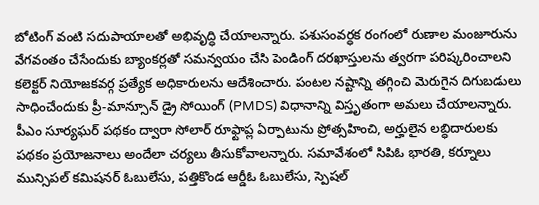బోటింగ్ వంటి సదుపాయాలతో అభివృద్ధి చేయాలన్నారు. పశుసంవర్ధక రంగంలో రుణాల మంజూరును వేగవంతం చేసేందుకు బ్యాంకర్లతో సమన్వయం చేసి పెండింగ్ దరఖాస్తులను త్వరగా పరిష్కరించాలని కలెక్టర్ నియోజకవర్గ ప్రత్యేక అధికారులను ఆదేశించారు. పంటల నష్టాన్ని తగ్గించి మెరుగైన దిగుబడులు సాధించేందుకు ప్రీ-మాన్సూన్ డ్రై సోయింగ్ (PMDS) విధానాన్ని విస్తృతంగా అమలు చేయాలన్నారు. పీఎం సూర్యఘర్ పథకం ద్వారా సోలార్ రూఫ్టాప్ల ఏర్పాటును ప్రోత్సహించి, అర్హులైన లబ్ధిదారులకు పథకం ప్రయోజనాలు అందేలా చర్యలు తీసుకోవాలన్నారు. సమావేశంలో సిపిఓ భారతి, కర్నూలు మున్సిపల్ కమిషనర్ ఓబులేసు, పత్తికొండ ఆర్డీఓ ఓబులేసు, స్పెషల్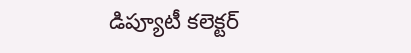డిప్యూటీ కలెక్టర్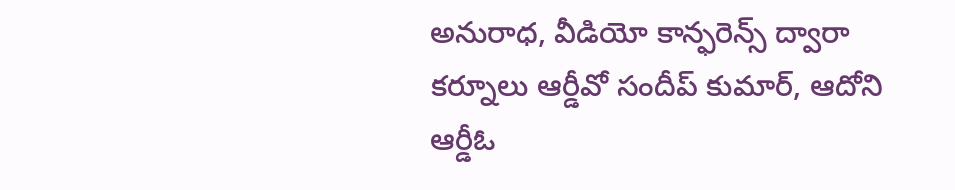అనురాధ, వీడియో కాన్ఫరెన్స్ ద్వారా కర్నూలు ఆర్డీవో సందీప్ కుమార్, ఆదోని ఆర్డీఓ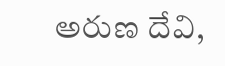అరుణ దేవి,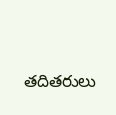తదితరులు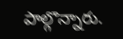పాల్గొన్నారు.